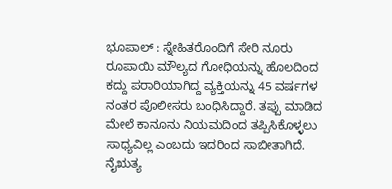ಭೂಪಾಲ್ : ಸ್ನೇಹಿತರೊಂದಿಗೆ ಸೇರಿ ನೂರು ರೂಪಾಯಿ ಮೌಲ್ಯದ ಗೋಧಿಯನ್ನು ಹೊಲದಿಂದ ಕದ್ದು ಪರಾರಿಯಾಗಿದ್ದ ವ್ಯಕ್ತಿಯನ್ನು 45 ವರ್ಷಗಳ ನಂತರ ಪೊಲೀಸರು ಬಂಧಿಸಿದ್ದಾರೆ. ತಪ್ಪು ಮಾಡಿದ ಮೇಲೆ ಕಾನೂನು ನಿಯಮದಿಂದ ತಪ್ಪಿಸಿಕೊಳ್ಳಲು ಸಾಧ್ಯವಿಲ್ಲ ಎಂಬದು ಇದರಿಂದ ಸಾಬೀತಾಗಿದೆ.
ನೈಋತ್ಯ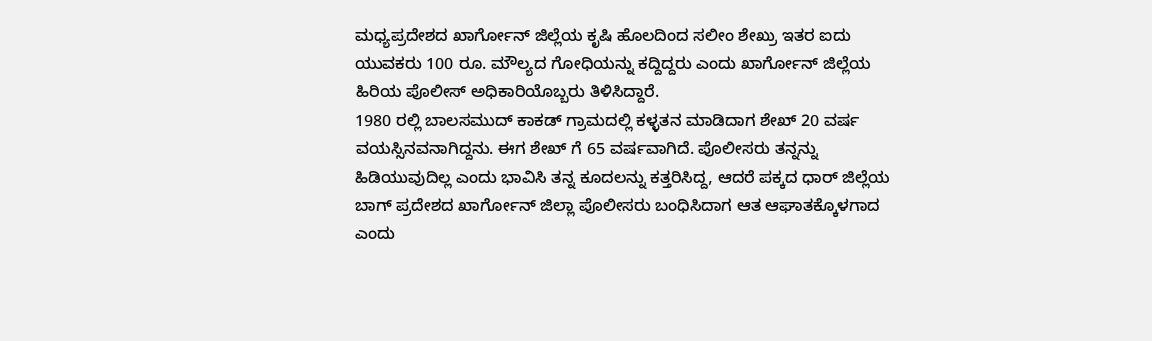ಮಧ್ಯಪ್ರದೇಶದ ಖಾರ್ಗೋನ್ ಜಿಲ್ಲೆಯ ಕೃಷಿ ಹೊಲದಿಂದ ಸಲೀಂ ಶೇಖ್ರು ಇತರ ಐದು ಯುವಕರು 100 ರೂ. ಮೌಲ್ಯದ ಗೋಧಿಯನ್ನು ಕದ್ದಿದ್ದರು ಎಂದು ಖಾರ್ಗೋನ್ ಜಿಲ್ಲೆಯ ಹಿರಿಯ ಪೊಲೀಸ್ ಅಧಿಕಾರಿಯೊಬ್ಬರು ತಿಳಿಸಿದ್ದಾರೆ.
1980 ರಲ್ಲಿ ಬಾಲಸಮುದ್ ಕಾಕಡ್ ಗ್ರಾಮದಲ್ಲಿ ಕಳ್ಳತನ ಮಾಡಿದಾಗ ಶೇಖ್ 20 ವರ್ಷ ವಯಸ್ಸಿನವನಾಗಿದ್ದನು. ಈಗ ಶೇಖ್ ಗೆ 65 ವರ್ಷವಾಗಿದೆ. ಪೊಲೀಸರು ತನ್ನನ್ನು ಹಿಡಿಯುವುದಿಲ್ಲ ಎಂದು ಭಾವಿಸಿ ತನ್ನ ಕೂದಲನ್ನು ಕತ್ತರಿಸಿದ್ದ, ಆದರೆ ಪಕ್ಕದ ಧಾರ್ ಜಿಲ್ಲೆಯ ಬಾಗ್ ಪ್ರದೇಶದ ಖಾರ್ಗೋನ್ ಜಿಲ್ಲಾ ಪೊಲೀಸರು ಬಂಧಿಸಿದಾಗ ಆತ ಆಘಾತಕ್ಕೊಳಗಾದ ಎಂದು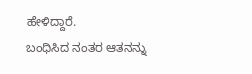ಹೇಳಿದ್ದಾರೆ.
ಬಂಧಿಸಿದ ನಂತರ ಆತನನ್ನು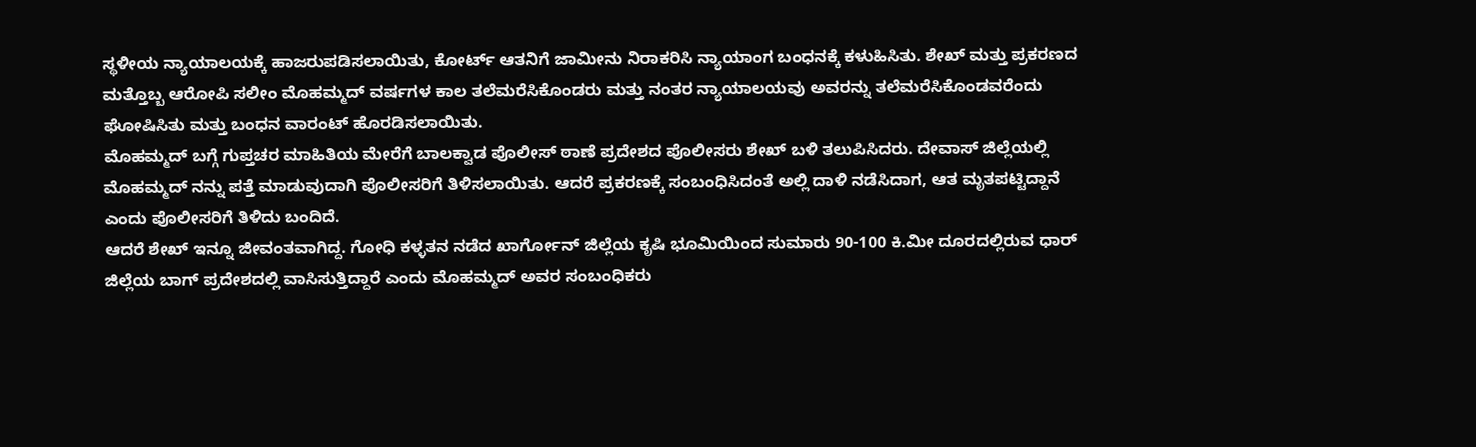ಸ್ಥಳೀಯ ನ್ಯಾಯಾಲಯಕ್ಕೆ ಹಾಜರುಪಡಿಸಲಾಯಿತು, ಕೋರ್ಟ್ ಆತನಿಗೆ ಜಾಮೀನು ನಿರಾಕರಿಸಿ ನ್ಯಾಯಾಂಗ ಬಂಧನಕ್ಕೆ ಕಳುಹಿಸಿತು. ಶೇಖ್ ಮತ್ತು ಪ್ರಕರಣದ ಮತ್ತೊಬ್ಬ ಆರೋಪಿ ಸಲೀಂ ಮೊಹಮ್ಮದ್ ವರ್ಷಗಳ ಕಾಲ ತಲೆಮರೆಸಿಕೊಂಡರು ಮತ್ತು ನಂತರ ನ್ಯಾಯಾಲಯವು ಅವರನ್ನು ತಲೆಮರೆಸಿಕೊಂಡವರೆಂದು ಘೋಷಿಸಿತು ಮತ್ತು ಬಂಧನ ವಾರಂಟ್ ಹೊರಡಿಸಲಾಯಿತು.
ಮೊಹಮ್ಮದ್ ಬಗ್ಗೆ ಗುಪ್ತಚರ ಮಾಹಿತಿಯ ಮೇರೆಗೆ ಬಾಲಕ್ವಾಡ ಪೊಲೀಸ್ ಠಾಣೆ ಪ್ರದೇಶದ ಪೊಲೀಸರು ಶೇಖ್ ಬಳಿ ತಲುಪಿಸಿದರು. ದೇವಾಸ್ ಜಿಲ್ಲೆಯಲ್ಲಿ ಮೊಹಮ್ಮದ್ ನನ್ನು ಪತ್ತೆ ಮಾಡುವುದಾಗಿ ಪೊಲೀಸರಿಗೆ ತಿಳಿಸಲಾಯಿತು. ಆದರೆ ಪ್ರಕರಣಕ್ಕೆ ಸಂಬಂಧಿಸಿದಂತೆ ಅಲ್ಲಿ ದಾಳಿ ನಡೆಸಿದಾಗ, ಆತ ಮೃತಪಟ್ಟಿದ್ದಾನೆ ಎಂದು ಪೊಲೀಸರಿಗೆ ತಿಳಿದು ಬಂದಿದೆ.
ಆದರೆ ಶೇಖ್ ಇನ್ನೂ ಜೀವಂತವಾಗಿದ್ದ. ಗೋಧಿ ಕಳ್ಳತನ ನಡೆದ ಖಾರ್ಗೋನ್ ಜಿಲ್ಲೆಯ ಕೃಷಿ ಭೂಮಿಯಿಂದ ಸುಮಾರು 90-100 ಕಿ.ಮೀ ದೂರದಲ್ಲಿರುವ ಧಾರ್ ಜಿಲ್ಲೆಯ ಬಾಗ್ ಪ್ರದೇಶದಲ್ಲಿ ವಾಸಿಸುತ್ತಿದ್ದಾರೆ ಎಂದು ಮೊಹಮ್ಮದ್ ಅವರ ಸಂಬಂಧಿಕರು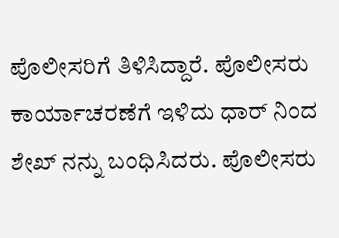ಪೊಲೀಸರಿಗೆ ತಿಳಿಸಿದ್ದಾರೆ. ಪೊಲೀಸರು ಕಾರ್ಯಾಚರಣೆಗೆ ಇಳಿದು ಧಾರ್ ನಿಂದ ಶೇಖ್ ನನ್ನು ಬಂಧಿಸಿದರು. ಪೊಲೀಸರು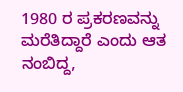1980 ರ ಪ್ರಕರಣವನ್ನು ಮರೆತಿದ್ದಾರೆ ಎಂದು ಆತ ನಂಬಿದ್ದ,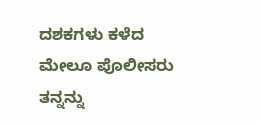ದಶಕಗಳು ಕಳೆದ ಮೇಲೂ ಪೊಲೀಸರು ತನ್ನನ್ನು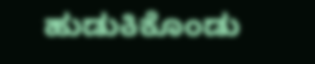ಹುಡುಕಿಕೊಂಡು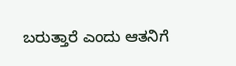ಬರುತ್ತಾರೆ ಎಂದು ಆತನಿಗೆ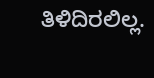ತಿಳಿದಿರಲಿಲ್ಲ.